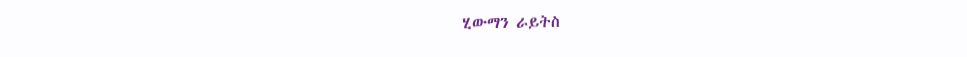ሂውማን ራይትስ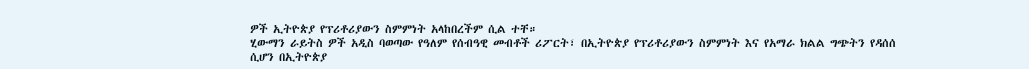ዎች ኢትዮጵያ የፕሪቶሪያውን ስምምነት አላከበረችም ሲል ተቸ።
ሂውማን ራይትስ ዎች አዲስ ባወጣው የዓለም የሰብዓዊ መብቶች ሪፖርት፣ በኢትዮጵያ የፕሪቶሪያውን ስምምነት እና የአማራ ክልል ግጭትን የዳሰሰ ሲሆን በኢትዮጵያ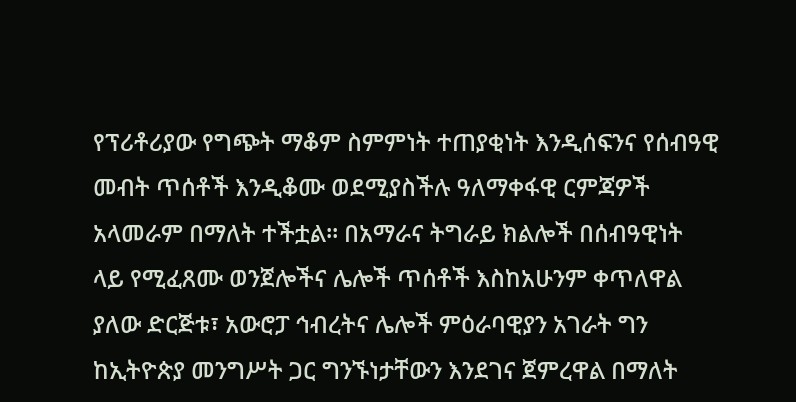የፕሪቶሪያው የግጭት ማቆም ስምምነት ተጠያቂነት እንዲሰፍንና የሰብዓዊ መብት ጥሰቶች እንዲቆሙ ወደሚያስችሉ ዓለማቀፋዊ ርምጃዎች አላመራም በማለት ተችቷል። በአማራና ትግራይ ክልሎች በሰብዓዊነት ላይ የሚፈጸሙ ወንጀሎችና ሌሎች ጥሰቶች እስከአሁንም ቀጥለዋል ያለው ድርጅቱ፣ አውሮፓ ኅብረትና ሌሎች ምዕራባዊያን አገራት ግን ከኢትዮጵያ መንግሥት ጋር ግንኙነታቸውን እንደገና ጀምረዋል በማለት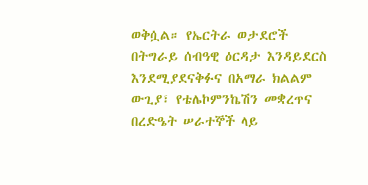ወቅሷል። የኤርትራ ወታደሮች በትግራይ ሰብዓዊ ዕርዳታ እንዳይደርስ እንደሚያደናቅፉና በአማራ ክልልም ውጊያ፣ የቴሌኮምንኬሽን መቋረጥና በረድዔት ሠራተኞች ላይ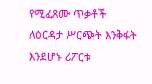የሚፈጸሙ ጥቃቶች ለዕርዳታ ሥርጭት እንቅፋት እንደሆኑ ሪፖርቱ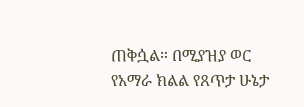ጠቅሷል። በሚያዝያ ወር የአማራ ክልል የጸጥታ ሁኔታ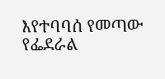እየተባባሰ የመጣው የፌደራል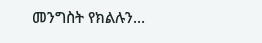መንግስት የክልሉን…